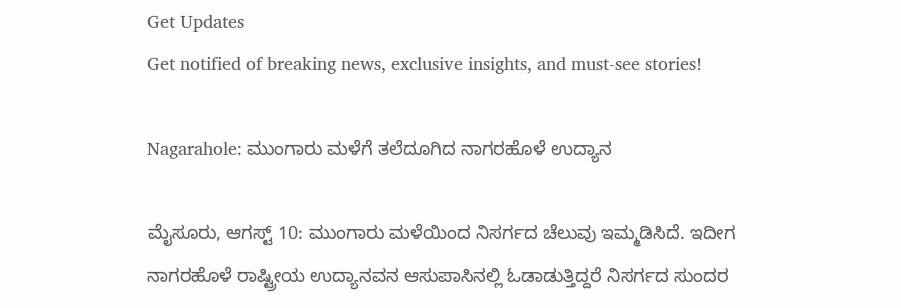Get Updates
Get notified of breaking news, exclusive insights, and must-see stories!

Nagarahole: ಮುಂಗಾರು ಮಳೆಗೆ ತಲೆದೂಗಿದ ನಾಗರಹೊಳೆ ಉದ್ಯಾನ

ಮೈಸೂರು, ಆಗಸ್ಟ್‌ 10: ಮುಂಗಾರು ಮಳೆಯಿಂದ ನಿಸರ್ಗದ ಚೆಲುವು ಇಮ್ಮಡಿಸಿದೆ. ಇದೀಗ ನಾಗರಹೊಳೆ ರಾಷ್ಟ್ರೀಯ ಉದ್ಯಾನವನ ಆಸುಪಾಸಿನಲ್ಲಿ ಓಡಾಡುತ್ತಿದ್ದರೆ ನಿಸರ್ಗದ ಸುಂದರ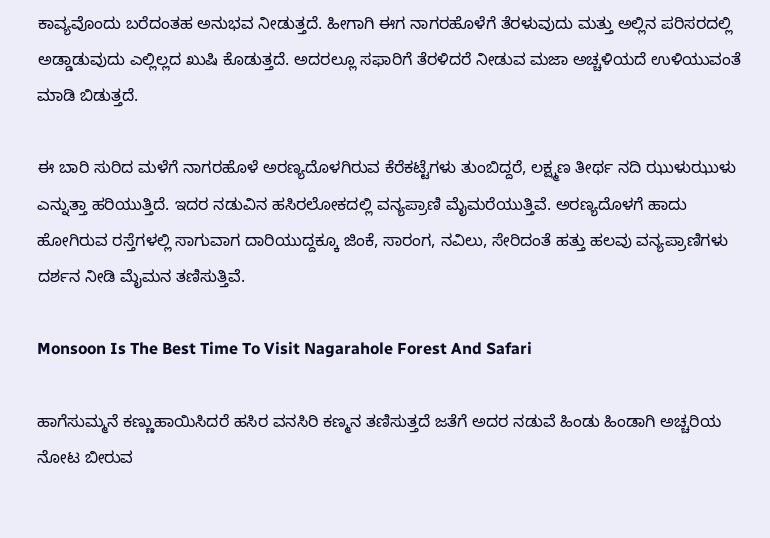ಕಾವ್ಯವೊಂದು ಬರೆದಂತಹ ಅನುಭವ ನೀಡುತ್ತದೆ. ಹೀಗಾಗಿ ಈಗ ನಾಗರಹೊಳೆಗೆ ತೆರಳುವುದು ಮತ್ತು ಅಲ್ಲಿನ ಪರಿಸರದಲ್ಲಿ ಅಡ್ಡಾಡುವುದು ಎಲ್ಲಿಲ್ಲದ ಖುಷಿ ಕೊಡುತ್ತದೆ. ಅದರಲ್ಲೂ ಸಫಾರಿಗೆ ತೆರಳಿದರೆ ನೀಡುವ ಮಜಾ ಅಚ್ಚಳಿಯದೆ ಉಳಿಯುವಂತೆ ಮಾಡಿ ಬಿಡುತ್ತದೆ.

ಈ ಬಾರಿ ಸುರಿದ ಮಳೆಗೆ ನಾಗರಹೊಳೆ ಅರಣ್ಯದೊಳಗಿರುವ ಕೆರೆಕಟ್ಟೆಗಳು ತುಂಬಿದ್ದರೆ, ಲಕ್ಷ್ಮಣ ತೀರ್ಥ ನದಿ ಝುಳುಝುಳು ಎನ್ನುತ್ತಾ ಹರಿಯುತ್ತಿದೆ. ಇದರ ನಡುವಿನ ಹಸಿರಲೋಕದಲ್ಲಿ ವನ್ಯಪ್ರಾಣಿ ಮೈಮರೆಯುತ್ತಿವೆ. ಅರಣ್ಯದೊಳಗೆ ಹಾದು ಹೋಗಿರುವ ರಸ್ತೆಗಳಲ್ಲಿ ಸಾಗುವಾಗ ದಾರಿಯುದ್ದಕ್ಕೂ ಜಿಂಕೆ, ಸಾರಂಗ, ನವಿಲು, ಸೇರಿದಂತೆ ಹತ್ತು ಹಲವು ವನ್ಯಪ್ರಾಣಿಗಳು ದರ್ಶನ ನೀಡಿ ಮೈಮನ ತಣಿಸುತ್ತಿವೆ.

Monsoon Is The Best Time To Visit Nagarahole Forest And Safari

ಹಾಗೆಸುಮ್ಮನೆ ಕಣ್ಣುಹಾಯಿಸಿದರೆ ಹಸಿರ ವನಸಿರಿ ಕಣ್ಮನ ತಣಿಸುತ್ತದೆ ಜತೆಗೆ ಅದರ ನಡುವೆ ಹಿಂಡು ಹಿಂಡಾಗಿ ಅಚ್ಚರಿಯ ನೋಟ ಬೀರುವ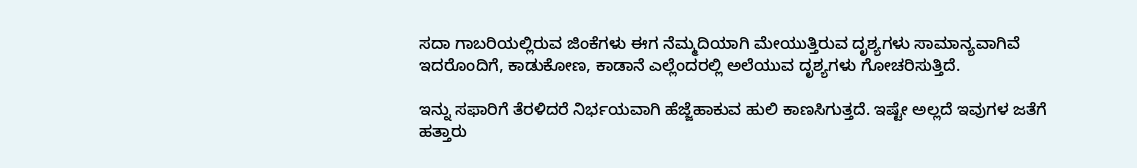ಸದಾ ಗಾಬರಿಯಲ್ಲಿರುವ ಜಿಂಕೆಗಳು ಈಗ ನೆಮ್ಮದಿಯಾಗಿ ಮೇಯುತ್ತಿರುವ ದೃಶ್ಯಗಳು ಸಾಮಾನ್ಯವಾಗಿವೆ ಇದರೊಂದಿಗೆ, ಕಾಡುಕೋಣ, ಕಾಡಾನೆ ಎಲ್ಲೆಂದರಲ್ಲಿ ಅಲೆಯುವ ದೃಶ್ಯಗಳು ಗೋಚರಿಸುತ್ತಿದೆ.

ಇನ್ನು ಸಫಾರಿಗೆ ತೆರಳಿದರೆ ನಿರ್ಭಯವಾಗಿ ಹೆಜ್ಜೆಹಾಕುವ ಹುಲಿ ಕಾಣಸಿಗುತ್ತದೆ. ಇಷ್ಟೇ ಅಲ್ಲದೆ ಇವುಗಳ ಜತೆಗೆ ಹತ್ತಾರು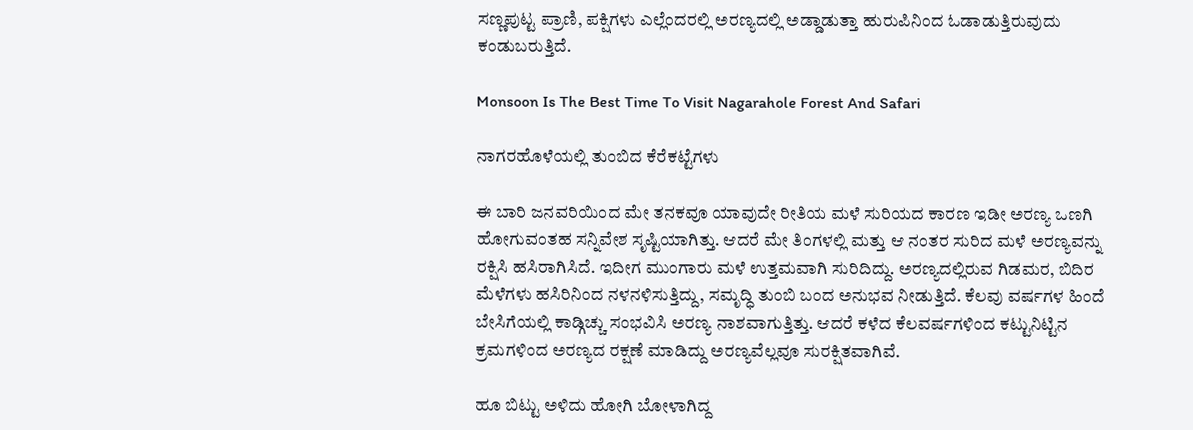ಸಣ್ಣಪುಟ್ಟ ಪ್ರಾಣಿ, ಪಕ್ಷಿಗಳು ಎಲ್ಲೆಂದರಲ್ಲಿ ಅರಣ್ಯದಲ್ಲಿ ಅಡ್ಡಾಡುತ್ತಾ ಹುರುಪಿನಿಂದ ಓಡಾಡುತ್ತಿರುವುದು ಕಂಡುಬರುತ್ತಿದೆ.

Monsoon Is The Best Time To Visit Nagarahole Forest And Safari

ನಾಗರಹೊಳೆಯಲ್ಲಿ ತುಂಬಿದ ಕೆರೆಕಟ್ಟೆಗಳು

ಈ ಬಾರಿ ಜನವರಿಯಿಂದ ಮೇ ತನಕವೂ ಯಾವುದೇ ರೀತಿಯ ಮಳೆ ಸುರಿಯದ ಕಾರಣ ಇಡೀ ಅರಣ್ಯ ಒಣಗಿ ಹೋಗುವಂತಹ ಸನ್ನಿವೇಶ ಸೃಷ್ಟಿಯಾಗಿತ್ತು. ಆದರೆ ಮೇ ತಿಂಗಳಲ್ಲಿ ಮತ್ತು ಆ ನಂತರ ಸುರಿದ ಮಳೆ ಅರಣ್ಯವನ್ನು ರಕ್ಷಿಸಿ ಹಸಿರಾಗಿಸಿದೆ. ಇದೀಗ ಮುಂಗಾರು ಮಳೆ ಉತ್ತಮವಾಗಿ ಸುರಿದಿದ್ದು. ಅರಣ್ಯದಲ್ಲಿರುವ ಗಿಡಮರ, ಬಿದಿರ ಮೆಳೆಗಳು ಹಸಿರಿನಿಂದ ನಳನಳಿಸುತ್ತಿದ್ದು, ಸಮೃದ್ಧಿ ತುಂಬಿ ಬಂದ ಅನುಭವ ನೀಡುತ್ತಿದೆ. ಕೆಲವು ವರ್ಷಗಳ ಹಿಂದೆ ಬೇಸಿಗೆಯಲ್ಲಿ ಕಾಡ್ಗಿಚ್ಚು ಸಂಭವಿಸಿ ಅರಣ್ಯ ನಾಶವಾಗುತ್ತಿತ್ತು. ಆದರೆ ಕಳೆದ ಕೆಲವರ್ಷಗಳಿಂದ ಕಟ್ಟುನಿಟ್ಟಿನ ಕ್ರಮಗಳಿಂದ ಅರಣ್ಯದ ರಕ್ಷಣೆ ಮಾಡಿದ್ದು ಅರಣ್ಯವೆಲ್ಲವೂ ಸುರಕ್ಷಿತವಾಗಿವೆ.

ಹೂ ಬಿಟ್ಟು ಅಳಿದು ಹೋಗಿ ಬೋಳಾಗಿದ್ದ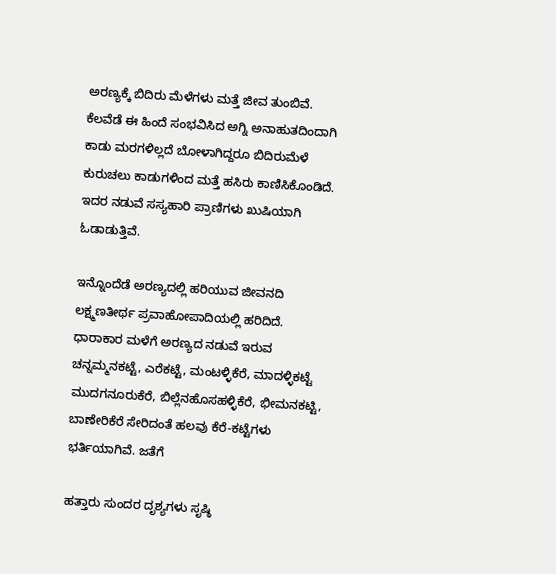ಅರಣ್ಯಕ್ಕೆ ಬಿದಿರು ಮೆಳೆಗಳು ಮತ್ತೆ ಜೀವ ತುಂಬಿವೆ. ಕೆಲವೆಡೆ ಈ ಹಿಂದೆ ಸಂಭವಿಸಿದ ಅಗ್ನಿ ಅನಾಹುತದಿಂದಾಗಿ ಕಾಡು ಮರಗಳಿಲ್ಲದೆ ಬೋಳಾಗಿದ್ದರೂ ಬಿದಿರುಮೆಳೆ ಕುರುಚಲು ಕಾಡುಗಳಿಂದ ಮತ್ತೆ ಹಸಿರು ಕಾಣಿಸಿಕೊಂಡಿದೆ. ಇದರ ನಡುವೆ ಸಸ್ಯಹಾರಿ ಪ್ರಾಣಿಗಳು ಖುಷಿಯಾಗಿ ಓಡಾಡುತ್ತಿವೆ.

ಇನ್ನೊಂದೆಡೆ ಅರಣ್ಯದಲ್ಲಿ ಹರಿಯುವ ಜೀವನದಿ ಲಕ್ಷ್ಮಣತೀರ್ಥ ಪ್ರವಾಹೋಪಾದಿಯಲ್ಲಿ ಹರಿದಿದೆ. ಧಾರಾಕಾರ ಮಳೆಗೆ ಅರಣ್ಯದ ನಡುವೆ ಇರುವ ಚನ್ನಮ್ಮನಕಟ್ಟೆ, ಎರೆಕಟ್ಟೆ, ಮಂಟಳ್ಳಿಕೆರೆ, ಮಾದಳ್ಳಿಕಟ್ಟೆ ಮುದಗನೂರುಕೆರೆ, ಬಿಲ್ಲೆನಹೊಸಹಳ್ಳಿಕೆರೆ, ಭೀಮನಕಟ್ಟಿ, ಬಾಣೇರಿಕೆರೆ ಸೇರಿದಂತೆ ಹಲವು ಕೆರೆ-ಕಟ್ಟೆಗಳು ಭರ್ತಿಯಾಗಿವೆ. ಜತೆಗೆ

ಹತ್ತಾರು ಸುಂದರ ದೃಶ್ಯಗಳು ಸೃಷ್ಠಿ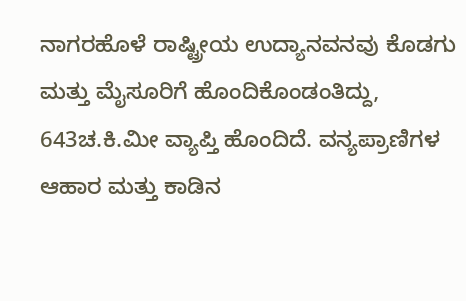ನಾಗರಹೊಳೆ ರಾಷ್ಟ್ರೀಯ ಉದ್ಯಾನವನವು ಕೊಡಗು ಮತ್ತು ಮೈಸೂರಿಗೆ ಹೊಂದಿಕೊಂಡಂತಿದ್ದು, 643ಚ.ಕಿ.ಮೀ ವ್ಯಾಪ್ತಿ ಹೊಂದಿದೆ. ವನ್ಯಪ್ರಾಣಿಗಳ ಆಹಾರ ಮತ್ತು ಕಾಡಿನ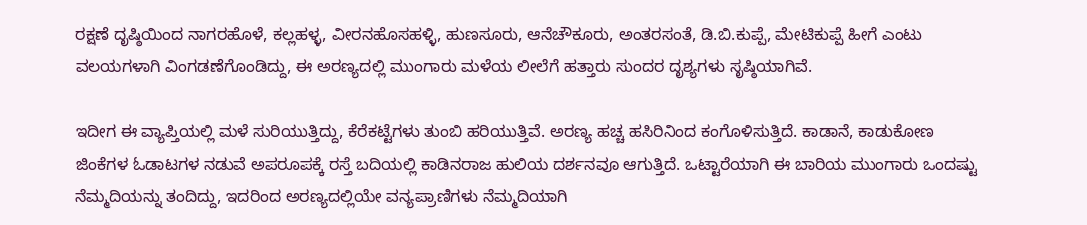ರಕ್ಷಣೆ ದೃಷ್ಠಿಯಿಂದ ನಾಗರಹೊಳೆ, ಕಲ್ಲಹಳ್ಳ, ವೀರನಹೊಸಹಳ್ಳಿ, ಹುಣಸೂರು, ಆನೆಚೌಕೂರು, ಅಂತರಸಂತೆ, ಡಿ.ಬಿ.ಕುಪ್ಪೆ, ಮೇಟಿಕುಪ್ಪೆ ಹೀಗೆ ಎಂಟು ವಲಯಗಳಾಗಿ ವಿಂಗಡಣೆಗೊಂಡಿದ್ದು, ಈ ಅರಣ್ಯದಲ್ಲಿ ಮುಂಗಾರು ಮಳೆಯ ಲೀಲೆಗೆ ಹತ್ತಾರು ಸುಂದರ ದೃಶ್ಯಗಳು ಸೃಷ್ಠಿಯಾಗಿವೆ.

ಇದೀಗ ಈ ವ್ಯಾಪ್ತಿಯಲ್ಲಿ ಮಳೆ ಸುರಿಯುತ್ತಿದ್ದು, ಕೆರೆಕಟ್ಟೆಗಳು ತುಂಬಿ ಹರಿಯುತ್ತಿವೆ. ಅರಣ್ಯ ಹಚ್ಚ ಹಸಿರಿನಿಂದ ಕಂಗೊಳಿಸುತ್ತಿದೆ. ಕಾಡಾನೆ, ಕಾಡುಕೋಣ ಜಿಂಕೆಗಳ ಓಡಾಟಗಳ ನಡುವೆ ಅಪರೂಪಕ್ಕೆ ರಸ್ತೆ ಬದಿಯಲ್ಲಿ ಕಾಡಿನರಾಜ ಹುಲಿಯ ದರ್ಶನವೂ ಆಗುತ್ತಿದೆ. ಒಟ್ಟಾರೆಯಾಗಿ ಈ ಬಾರಿಯ ಮುಂಗಾರು ಒಂದಷ್ಟು ನೆಮ್ಮದಿಯನ್ನು ತಂದಿದ್ದು, ಇದರಿಂದ ಅರಣ್ಯದಲ್ಲಿಯೇ ವನ್ಯಪ್ರಾಣಿಗಳು ನೆಮ್ಮದಿಯಾಗಿ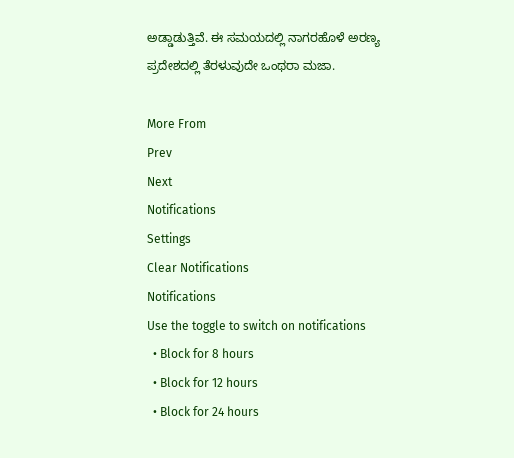ಅಡ್ಡಾಡುತ್ತಿವೆ. ಈ ಸಮಯದಲ್ಲಿ ನಾಗರಹೊಳೆ ಅರಣ್ಯ ಪ್ರದೇಶದಲ್ಲಿ ತೆರಳುವುದೇ ಒಂಥರಾ ಮಜಾ.

More From
Prev
Next
Notifications
Settings
Clear Notifications
Notifications
Use the toggle to switch on notifications
  • Block for 8 hours
  • Block for 12 hours
  • Block for 24 hours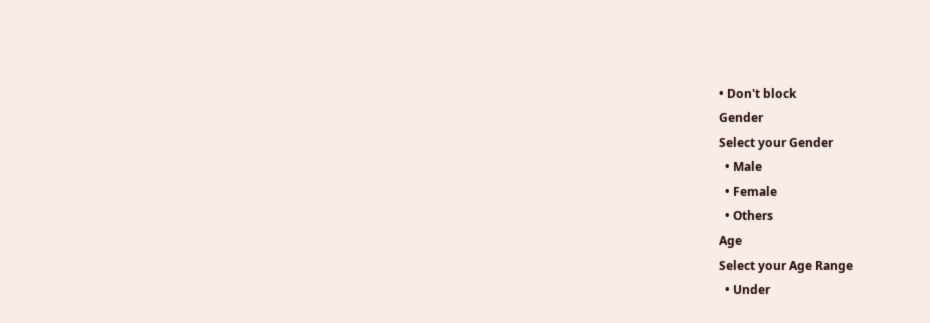• Don't block
Gender
Select your Gender
  • Male
  • Female
  • Others
Age
Select your Age Range
  • Under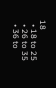18
  • 18 to 25
  • 26 to 35
  • 36 to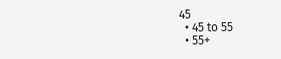45
  • 45 to 55
  • 55+